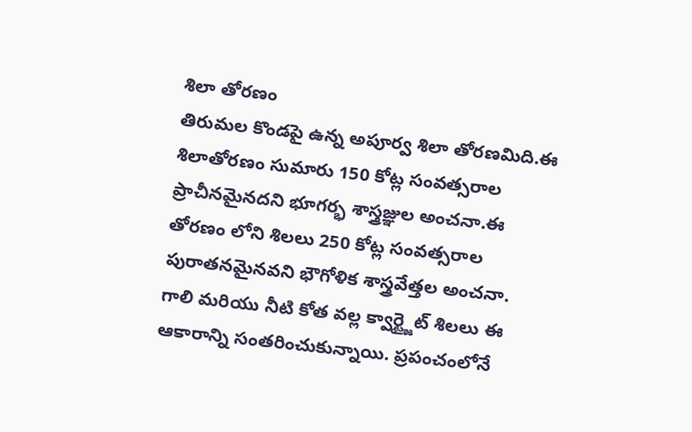శిలా తోరణం
తిరుమల కొండపై ఉన్న అపూర్వ శిలా తోరణమిది.ఈ శిలాతోరణం సుమారు 150 కోట్ల సంవత్సరాల ప్రాచీనమైనదని భూగర్భ శాస్త్రజ్ఞుల అంచనా.ఈ తోరణం లోని శిలలు 250 కోట్ల సంవత్సరాల పురాతనమైనవని భౌగోళిక శాస్త్రవేత్తల అంచనా. గాలి మరియు నీటి కోత వల్ల క్వార్ట్జైట్ శిలలు ఈ ఆకారాన్ని సంతరించుకున్నాయి. ప్రపంచంలోనే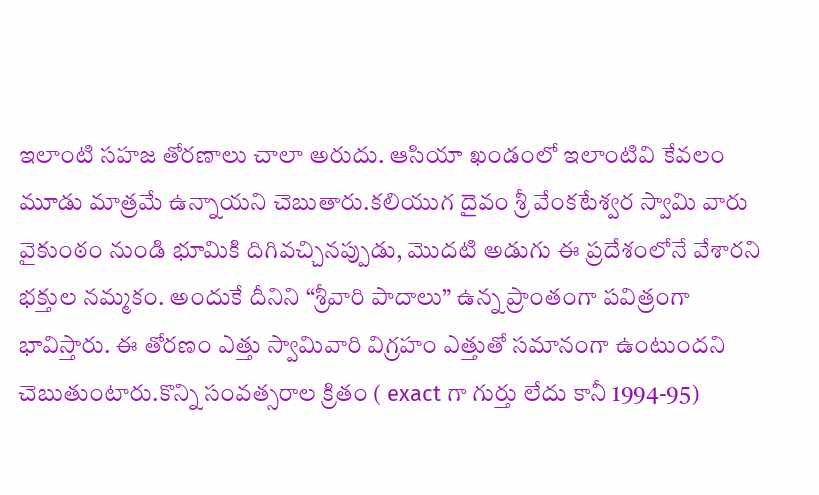ఇలాంటి సహజ తోరణాలు చాలా అరుదు. ఆసియా ఖండంలో ఇలాంటివి కేవలం మూడు మాత్రమే ఉన్నాయని చెబుతారు.కలియుగ దైవం శ్రీ వేంకటేశ్వర స్వామి వారు వైకుంఠం నుండి భూమికి దిగివచ్చినప్పుడు, మొదటి అడుగు ఈ ప్రదేశంలోనే వేశారని భక్తుల నమ్మకం. అందుకే దీనిని “శ్రీవారి పాదాలు” ఉన్న ప్రాంతంగా పవిత్రంగా భావిస్తారు. ఈ తోరణం ఎత్తు స్వామివారి విగ్రహం ఎత్తుతో సమానంగా ఉంటుందని చెబుతుంటారు.కొన్ని సంవత్సరాల క్రితం ( exact గా గుర్తు లేదు కానీ 1994-95)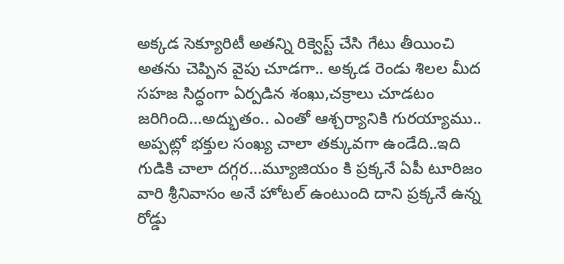అక్కడ సెక్యూరిటీ అతన్ని రిక్వెస్ట్ చేసి గేటు తీయించి అతను చెప్పిన వైపు చూడగా.. అక్కడ రెండు శిలల మీద సహజ సిద్ధంగా ఏర్పడిన శంఖు,చక్రాలు చూడటం జరిగింది…అద్భుతం.. ఎంతో ఆశ్చర్యానికి గురయ్యాము.. అప్పట్లో భక్తుల సంఖ్య చాలా తక్కువగా ఉండేది..ఇది గుడికి చాలా దగ్గర…మ్యూజియం కి ప్రక్కనే ఏపీ టూరిజం వారి శ్రీనివాసం అనే హోటల్ ఉంటుంది దాని ప్రక్కనే ఉన్న రోడ్డు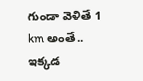గుండా వెళితే 1 km అంతే..
ఇక్కడ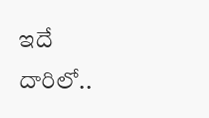ఇదే దారిలో..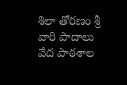శిలా తోరణం శ్రీ వారి పాదాలు
వేద పాఠశాల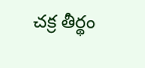చక్ర తీర్థం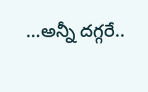…అన్నీ దగ్గరే..